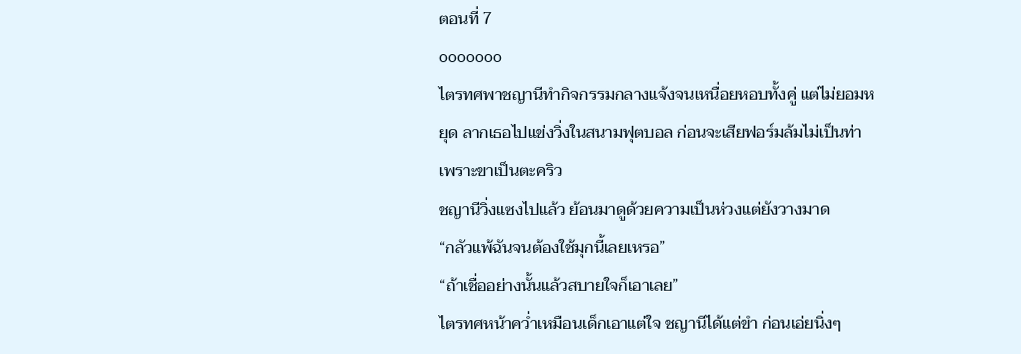ตอนที่ 7
ooooooo
ไตรทศพาชญานีทำกิจกรรมกลางแจ้งจนเหนื่อยหอบทั้งคู่ แต่ไม่ยอมหยุด ลากเธอไปแข่งวิ่งในสนามฟุตบอล ก่อนจะเสียฟอร์มล้มไม่เป็นท่าเพราะขาเป็นตะคริว
ชญานีวิ่งแซงไปแล้ว ย้อนมาดูด้วยความเป็นห่วงแต่ยังวางมาด
“กลัวแพ้ฉันจนต้องใช้มุกนี้เลยเหรอ”
“ถ้าเชื่ออย่างนั้นแล้วสบายใจก็เอาเลย”
ไตรทศหน้าคว่ำเหมือนเด็กเอาแต่ใจ ชญานีได้แต่ขำ ก่อนเอ่ยนิ่งๆ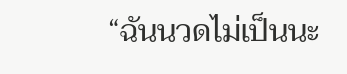“ฉันนวดไม่เป็นนะ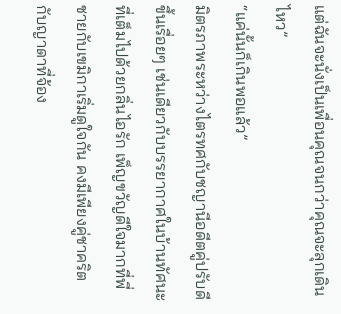แต่ฉันจะนั่งเป็นเพื่อนคุณจนกว่าคุณจะลุกเดินไหว”
“แค่นั้นก็เกินพอแล้ว”
มิตรภาพระหว่างไตรทศกับชญานีอดีตคู่ปรับดีขึ้นเรื่อยๆ เช่นเดียวกับบรรยากาศในบ้านทัศนะที่เต็มไปด้วยกลิ่นไอรัก เพ็ญขวัญดีใจมากที่พี่ชายกับเขมิกาเริ่มดูใจกัน คงมีเพียงคู่ชาคริตกับญาดาที่จ้อง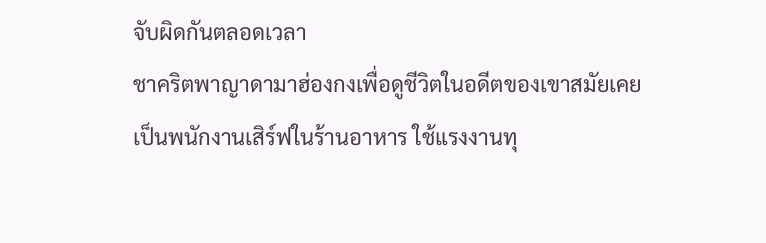จับผิดกันตลอดเวลา
ชาคริตพาญาดามาฮ่องกงเพื่อดูชีวิตในอดีตของเขาสมัยเคยเป็นพนักงานเสิร์ฟในร้านอาหาร ใช้แรงงานทุ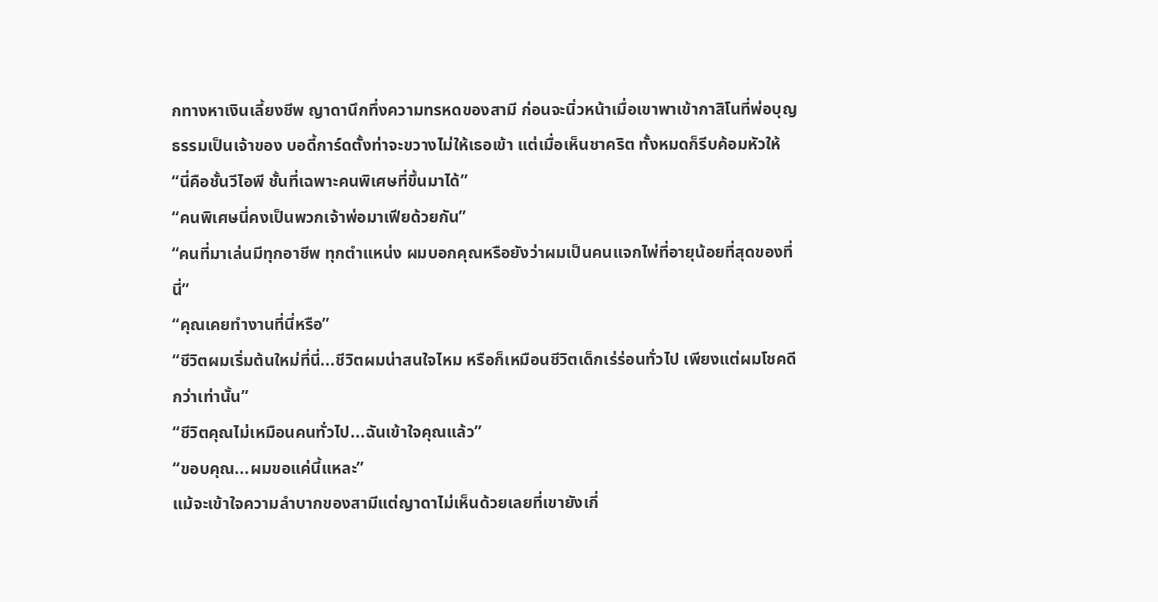กทางหาเงินเลี้ยงชีพ ญาดานึกทึ่งความทรหดของสามี ก่อนจะนิ่วหน้าเมื่อเขาพาเข้ากาสิโนที่พ่อบุญธรรมเป็นเจ้าของ บอดี้การ์ดตั้งท่าจะขวางไม่ให้เธอเข้า แต่เมื่อเห็นชาคริต ทั้งหมดก็รีบค้อมหัวให้
“นี่คือชั้นวีไอพี ชั้นที่เฉพาะคนพิเศษที่ขึ้นมาได้”
“คนพิเศษนี่คงเป็นพวกเจ้าพ่อมาเฟียด้วยกัน”
“คนที่มาเล่นมีทุกอาชีพ ทุกตำแหน่ง ผมบอกคุณหรือยังว่าผมเป็นคนแจกไพ่ที่อายุน้อยที่สุดของที่นี่”
“คุณเคยทำงานที่นี่หรือ”
“ชีวิตผมเริ่มต้นใหม่ที่นี่...ชีวิตผมน่าสนใจไหม หรือก็เหมือนชีวิตเด็กเร่ร่อนทั่วไป เพียงแต่ผมโชคดีกว่าเท่านั้น”
“ชีวิตคุณไม่เหมือนคนทั่วไป...ฉันเข้าใจคุณแล้ว”
“ขอบคุณ...ผมขอแค่นี้แหละ”
แม้จะเข้าใจความลำบากของสามีแต่ญาดาไม่เห็นด้วยเลยที่เขายังเกี่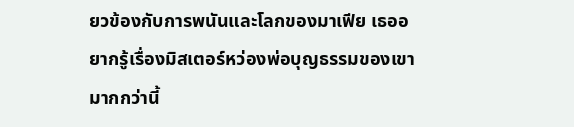ยวข้องกับการพนันและโลกของมาเฟีย เธออยากรู้เรื่องมิสเตอร์หว่องพ่อบุญธรรมของเขามากกว่านี้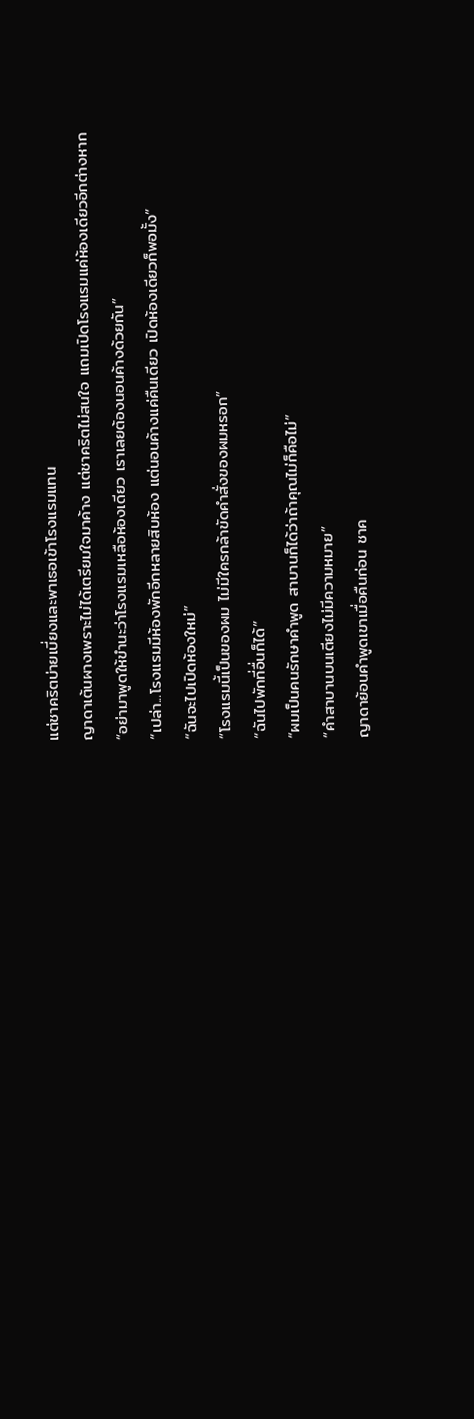แต่ชาคริตบ่ายเบี่ยงและพาเธอเข้าโรงแรมแทน
ญาดาเต้นผางเพราะไม่ได้เตรียมใจมาค้าง แต่ชาคริตไม่สนใจ แถมเปิดโรงแรมแค่ห้องเดียวอีกต่างหาก
“อย่ามาพูดให้ขำนะว่าโรงแรมเหลือห้องเดียว เราเลยต้องนอนค้างด้วยกัน”
“เปล่า...โรงแรมมีห้องพักอีกหลายสิบห้อง แต่นอนค้างแค่คืนเดียว เปิดห้องเดียวก็พอมั้ง”
“ฉันจะไปเปิดห้องใหม่”
“โรงแรมนี้เป็นของผม ไม่มีใครกล้าขัดคำสั่งของผมหรอก”
“ฉันไปพักที่อื่นก็ได้”
“ผมเป็นคนรักษาคำพูด สาบานก็ได้ว่าถ้าคุณไม่ก็คือไม่”
“คำสาบานบนเตียงไม่มีความหมาย”
ญาดาย้อนคำพูดเขาเมื่อคืนก่อน ชาค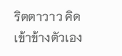ริตตาวาว คิดเข้าข้างตัวเอง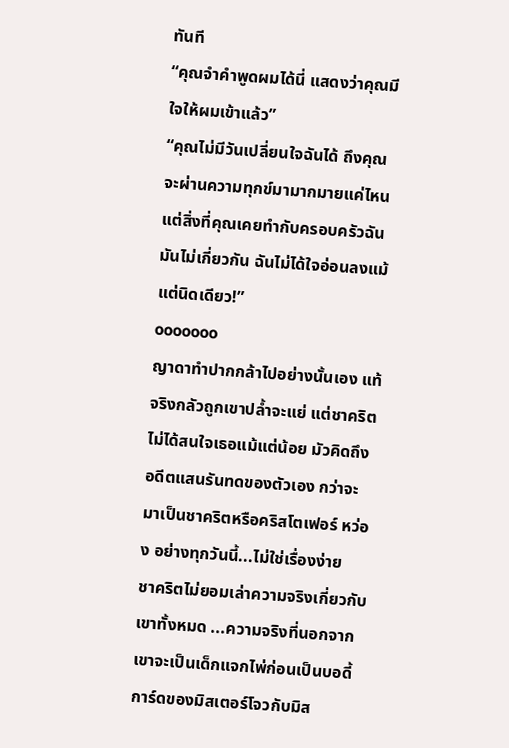ทันที
“คุณจำคำพูดผมได้นี่ แสดงว่าคุณมีใจให้ผมเข้าแล้ว”
“คุณไม่มีวันเปลี่ยนใจฉันได้ ถึงคุณจะผ่านความทุกข์มามากมายแค่ไหน แต่สิ่งที่คุณเคยทำกับครอบครัวฉัน มันไม่เกี่ยวกัน ฉันไม่ได้ใจอ่อนลงแม้แต่นิดเดียว!”
ooooooo
ญาดาทำปากกล้าไปอย่างนั้นเอง แท้จริงกลัวถูกเขาปล้ำจะแย่ แต่ชาคริตไม่ได้สนใจเธอแม้แต่น้อย มัวคิดถึงอดีตแสนรันทดของตัวเอง กว่าจะมาเป็นชาคริตหรือคริสโตเฟอร์ หว่อง อย่างทุกวันนี้...ไม่ใช่เรื่องง่าย
ชาคริตไม่ยอมเล่าความจริงเกี่ยวกับเขาทั้งหมด ...ความจริงที่นอกจากเขาจะเป็นเด็กแจกไพ่ก่อนเป็นบอดี้การ์ดของมิสเตอร์โจวกับมิส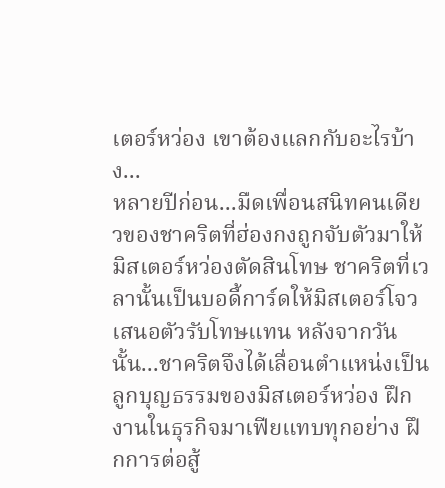เตอร์หว่อง เขาต้องแลกกับอะไรบ้าง...
หลายปีก่อน...มืดเพื่อนสนิทคนเดียวของชาคริตที่ฮ่องกงถูกจับตัวมาให้มิสเตอร์หว่องตัดสินโทษ ชาคริตที่เวลานั้นเป็นบอดี้การ์ดให้มิสเตอร์โจวเสนอตัวรับโทษแทน หลังจากวันนั้น...ชาคริตจึงได้เลื่อนตำแหน่งเป็นลูกบุญธรรมของมิสเตอร์หว่อง ฝึกงานในธุรกิจมาเฟียแทบทุกอย่าง ฝึกการต่อสู้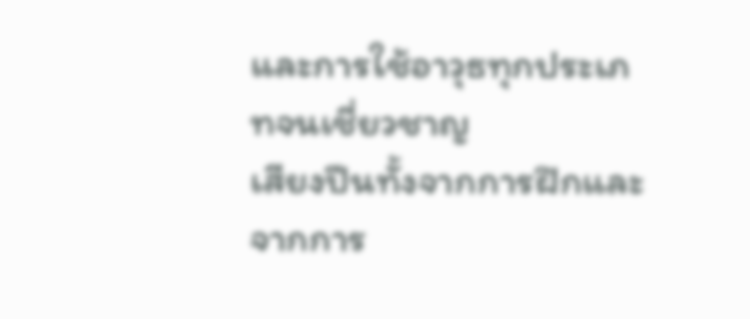และการใช้อาวุธทุกประเภทจนเชี่ยวชาญ
เสียงปืนทั้งจากการฝึกและจากการ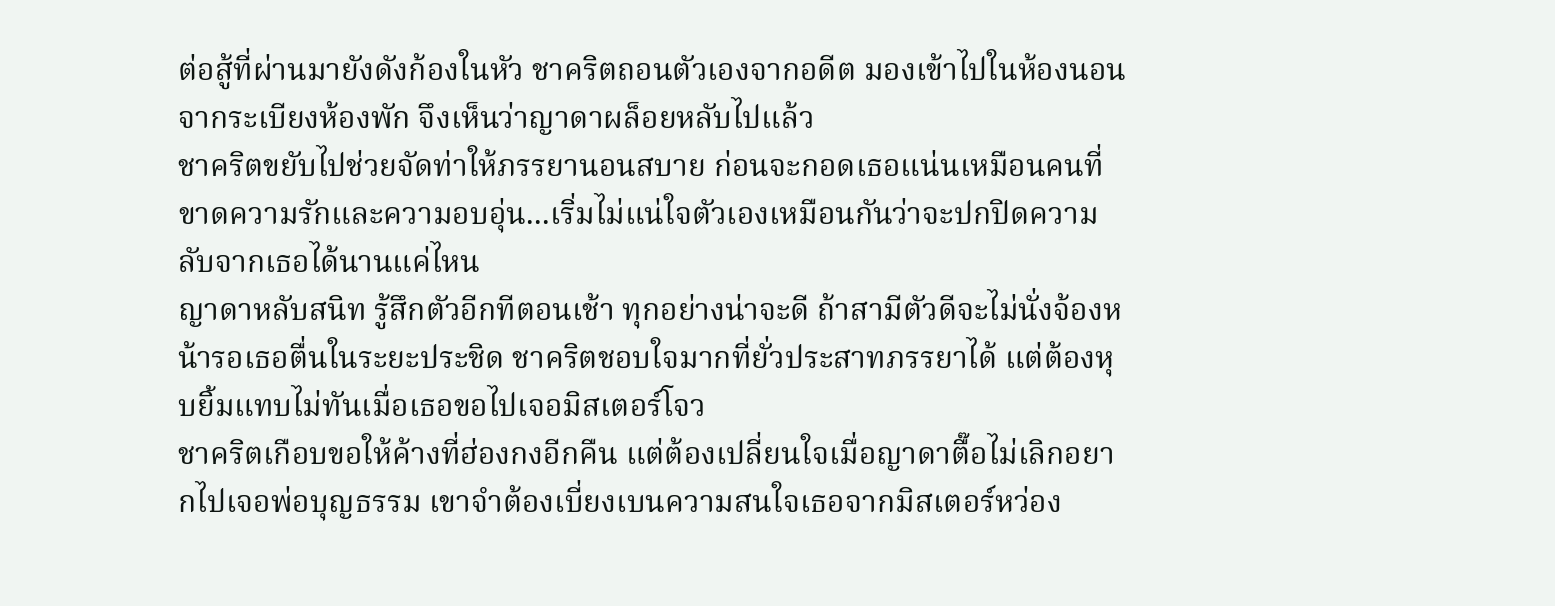ต่อสู้ที่ผ่านมายังดังก้องในหัว ชาคริตถอนตัวเองจากอดีต มองเข้าไปในห้องนอนจากระเบียงห้องพัก จึงเห็นว่าญาดาผล็อยหลับไปแล้ว
ชาคริตขยับไปช่วยจัดท่าให้ภรรยานอนสบาย ก่อนจะกอดเธอแน่นเหมือนคนที่ขาดความรักและความอบอุ่น...เริ่มไม่แน่ใจตัวเองเหมือนกันว่าจะปกปิดความลับจากเธอได้นานแค่ไหน
ญาดาหลับสนิท รู้สึกตัวอีกทีตอนเช้า ทุกอย่างน่าจะดี ถ้าสามีตัวดีจะไม่นั่งจ้องหน้ารอเธอตื่นในระยะประชิด ชาคริตชอบใจมากที่ยั่วประสาทภรรยาได้ แต่ต้องหุบยิ้มแทบไม่ทันเมื่อเธอขอไปเจอมิสเตอร์โจว
ชาคริตเกือบขอให้ค้างที่ฮ่องกงอีกคืน แต่ต้องเปลี่ยนใจเมื่อญาดาตื๊อไม่เลิกอยากไปเจอพ่อบุญธรรม เขาจำต้องเบี่ยงเบนความสนใจเธอจากมิสเตอร์หว่อง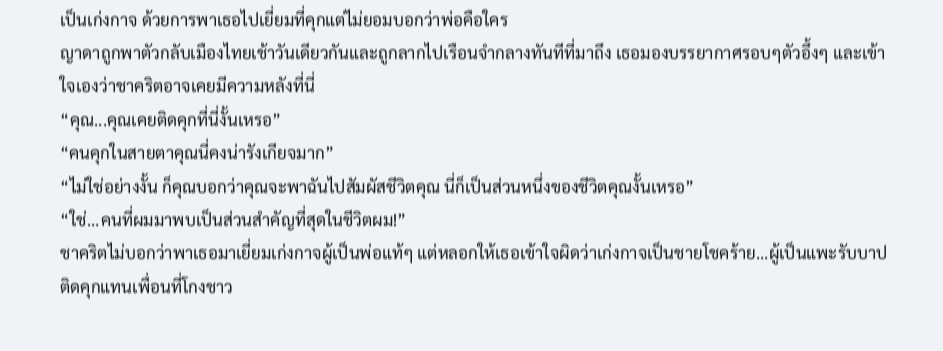เป็นเก่งกาจ ด้วยการพาเธอไปเยี่ยมที่คุกแต่ไม่ยอมบอกว่าพ่อคือใคร
ญาดาถูกพาตัวกลับเมืองไทยเช้าวันเดียวกันและถูกลากไปเรือนจำกลางทันทีที่มาถึง เธอมองบรรยากาศรอบๆตัวอึ้งๆ และเข้าใจเองว่าชาคริตอาจเคยมีความหลังที่นี่
“คุณ...คุณเคยติดคุกที่นี่งั้นเหรอ”
“คนคุกในสายตาคุณนี่คงน่ารังเกียจมาก”
“ไม่ใช่อย่างงั้น ก็คุณบอกว่าคุณจะพาฉันไปสัมผัสชีวิตคุณ นี่ก็เป็นส่วนหนึ่งของชีวิตคุณงั้นเหรอ”
“ใช่...คนที่ผมมาพบเป็นส่วนสำคัญที่สุดในชีวิตผม!”
ชาคริตไม่บอกว่าพาเธอมาเยี่ยมเก่งกาจผู้เป็นพ่อแท้ๆ แต่หลอกให้เธอเข้าใจผิดว่าเก่งกาจเป็นชายโชคร้าย...ผู้เป็นแพะรับบาป ติดคุกแทนเพื่อนที่โกงชาว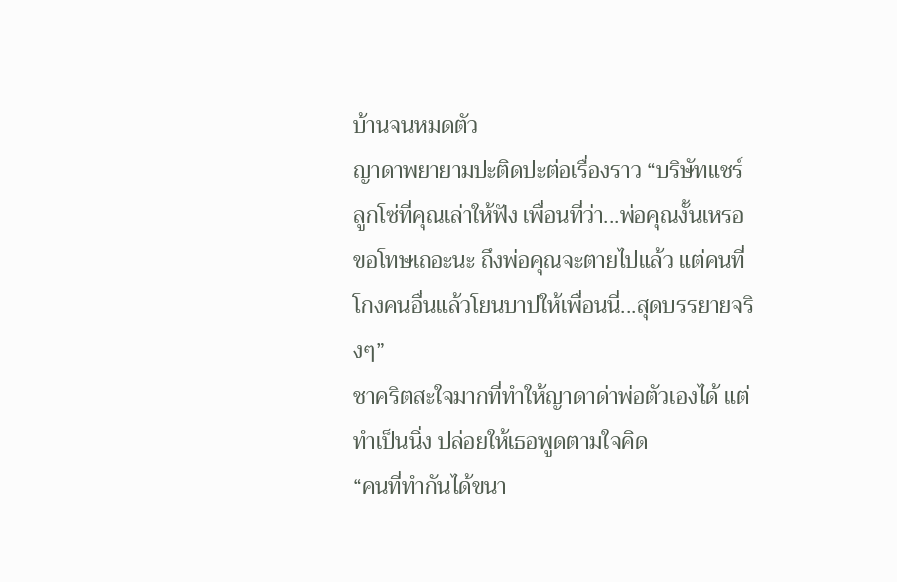บ้านจนหมดตัว
ญาดาพยายามปะติดปะต่อเรื่องราว “บริษัทแชร์ลูกโซ่ที่คุณเล่าให้ฟัง เพื่อนที่ว่า...พ่อคุณงั้นเหรอ ขอโทษเถอะนะ ถึงพ่อคุณจะตายไปแล้ว แต่คนที่โกงคนอื่นแล้วโยนบาปให้เพื่อนนี่...สุดบรรยายจริงๆ”
ชาคริตสะใจมากที่ทำให้ญาดาด่าพ่อตัวเองได้ แต่ทำเป็นนิ่ง ปล่อยให้เธอพูดตามใจคิด
“คนที่ทำกันได้ขนา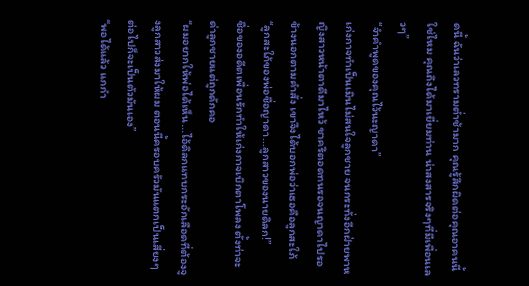ดนี้ ฉันว่าเลวทรามต่ำช้ามาก คุณรู้สึกผิดต่อคุณอาคนนี้ใช่ไหม คุณถึงได้มาเยี่ยมท่าน น่าสงสารจริงๆที่มีเพื่อนเลวๆ”
“จำคำพูดของคุณไว้นะญาดา”
เก่งกาจทำเป็นเมินไม่สนใจลูกชาย จนกระทั่งอีกฝ่ายพาหญิงสาวหน้าตาดีมาไหว้ ชาคริตอดทนรอจนญาดาไปรอข้างนอกตามคำสั่ง เขาจึงได้บอกพ่อว่าเธอคือลูกสะใภ้
“ลูกสะใภ้ของพ่อชื่อญาดา...ลูกสาวของนายดิลก!”
ชื่อของอดีตเพื่อนรักทำให้เก่งกาจเบิกตาโพลง ตั้งท่าจะด่าลูกชายแต่ถูกดักคอ
“ผมอยากให้พ่อได้เห็น...ไอ้ดิลกแทบกระอักเลือดที่ต้องจูงลูกสาวส่งมาให้ผม ตอนนี้ครอบครัวมันแตกเป็นเสี่ยงๆ ต่อไปก็จะเป็นตัวมันเอง”
“พอได้แล้ว แกกำ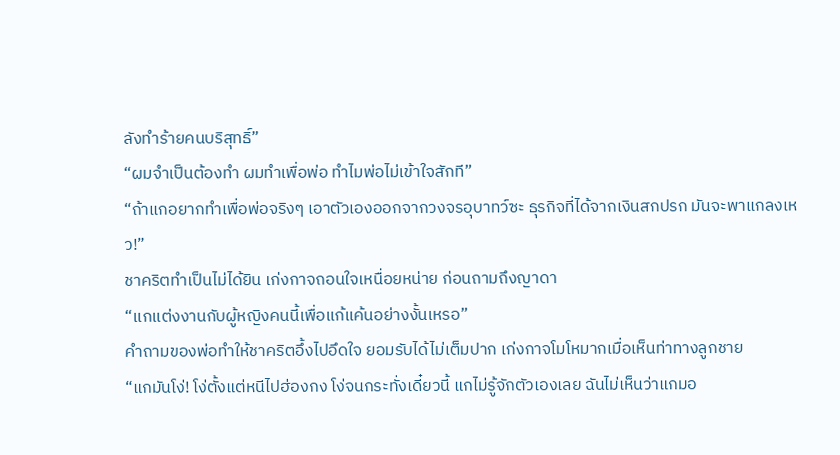ลังทำร้ายคนบริสุทธิ์”
“ผมจำเป็นต้องทำ ผมทำเพื่อพ่อ ทำไมพ่อไม่เข้าใจสักที”
“ถ้าแกอยากทำเพื่อพ่อจริงๆ เอาตัวเองออกจากวงจรอุบาทว์ซะ ธุรกิจที่ได้จากเงินสกปรก มันจะพาแกลงเหว!”
ชาคริตทำเป็นไม่ได้ยิน เก่งกาจถอนใจเหนื่อยหน่าย ก่อนถามถึงญาดา
“แกแต่งงานกับผู้หญิงคนนี้เพื่อแก้แค้นอย่างงั้นเหรอ”
คำถามของพ่อทำให้ชาคริตอึ้งไปอึดใจ ยอมรับได้ไม่เต็มปาก เก่งกาจโมโหมากเมื่อเห็นท่าทางลูกชาย
“แกมันโง่! โง่ตั้งแต่หนีไปฮ่องกง โง่จนกระทั่งเดี๋ยวนี้ แกไม่รู้จักตัวเองเลย ฉันไม่เห็นว่าแกมอ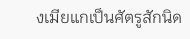งเมียแกเป็นศัตรูสักนิด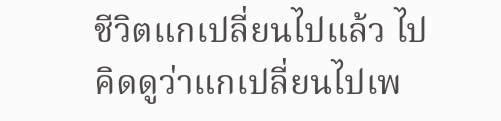ชีวิตแกเปลี่ยนไปแล้ว ไปคิดดูว่าแกเปลี่ยนไปเพ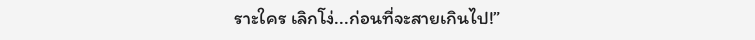ราะใคร เลิกโง่...ก่อนที่จะสายเกินไป!”